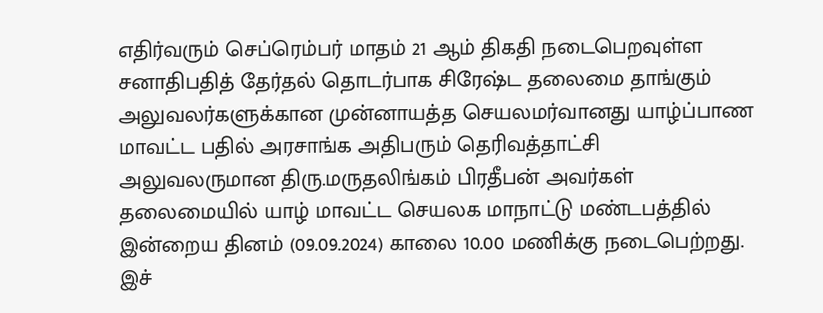எதிர்வரும் செப்ரெம்பர் மாதம் 21 ஆம் திகதி நடைபெறவுள்ள சனாதிபதித் தேர்தல் தொடர்பாக சிரேஷ்ட தலைமை தாங்கும் அலுவலர்களுக்கான முன்னாயத்த செயலமர்வானது யாழ்ப்பாண மாவட்ட பதில் அரசாங்க அதிபரும் தெரிவத்தாட்சி அலுவலருமான திரு.மருதலிங்கம் பிரதீபன் அவர்கள் தலைமையில் யாழ் மாவட்ட செயலக மாநாட்டு மண்டபத்தில் இன்றைய தினம் (09.09.2024) காலை 10.00 மணிக்கு நடைபெற்றது.
இச்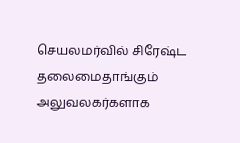செயலமர்வில் சிரேஷ்ட தலைமைதாங்கும் அலுவலகர்களாக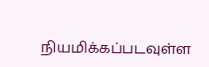நியமிக்கப்படவுள்ள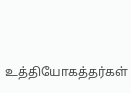உத்தியோகத்தர்கள்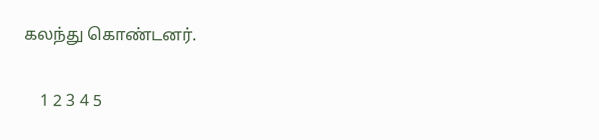கலந்து கொண்டனர்.

    1 2 3 4 5